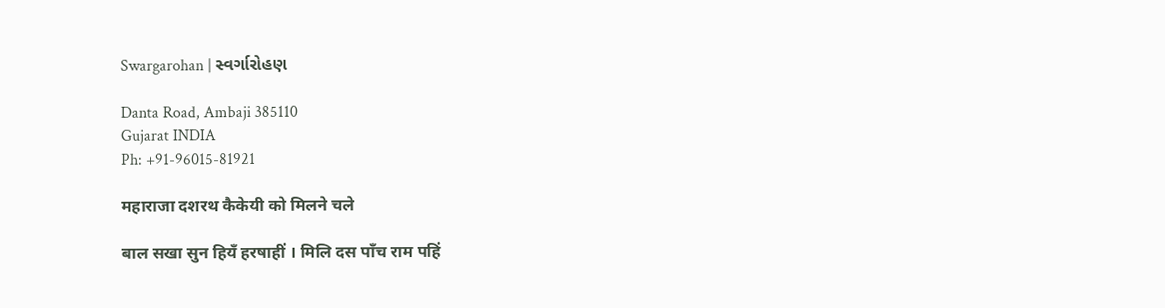Swargarohan | સ્વર્ગારોહણ

Danta Road, Ambaji 385110
Gujarat INDIA
Ph: +91-96015-81921

महाराजा दशरथ कैकेयी को मिलने चले

बाल सखा सुन हियँ हरषाहीं । मिलि दस पाँच राम पहिं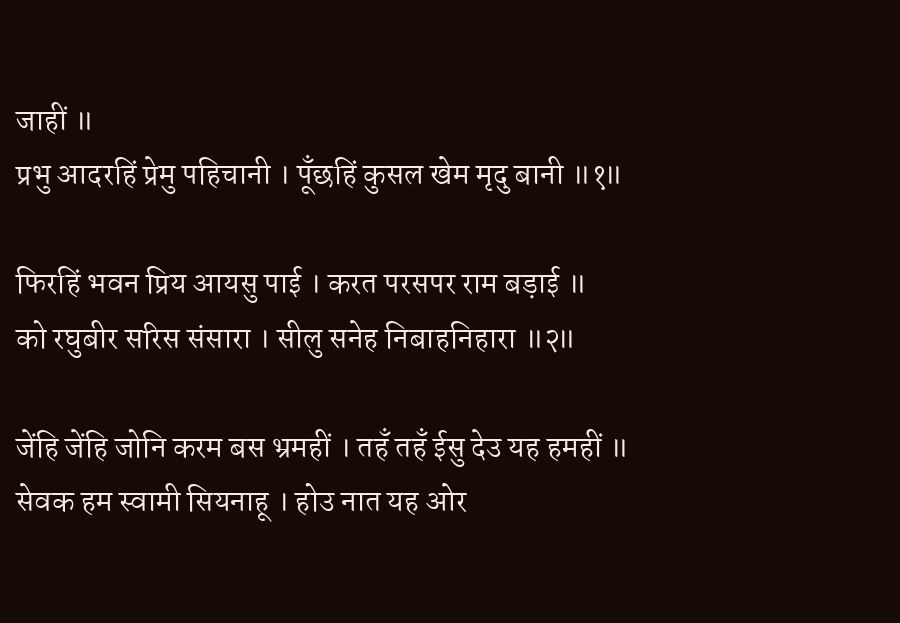जाहीं ॥
प्रभु आदरहिं प्रेमु पहिचानी । पूँछहिं कुसल खेम मृदु बानी ॥१॥

फिरहिं भवन प्रिय आयसु पाई । करत परसपर राम बड़ाई ॥
को रघुबीर सरिस संसारा । सीलु सनेह निबाहनिहारा ॥२॥

जेंहि जेंहि जोनि करम बस भ्रमहीं । तहँ तहँ ईसु देउ यह हमहीं ॥
सेवक हम स्वामी सियनाहू । होउ नात यह ओर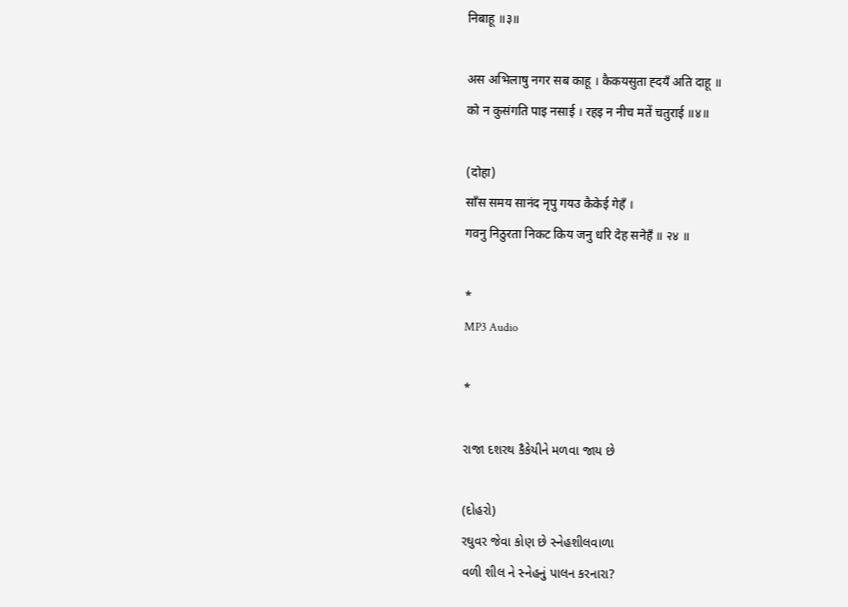निबाहू ॥३॥

अस अभिलाषु नगर सब काहू । कैकयसुता ह्दयँ अति दाहू ॥
को न कुसंगति पाइ नसाई । रहइ न नीच मतें चतुराई ॥४॥

(दोहा)
साँस समय सानंद नृपु गयउ कैकेई गेहँ ।
गवनु निठुरता निकट किय जनु धरि देह सनेहँ ॥ २४ ॥

*
MP3 Audio

*

રાજા દશરથ કૈકેયીને મળવા જાય છે

(દોહરો)
રઘુવર જેવા કોણ છે સ્નેહશીલવાળા
વળી શીલ ને સ્નેહનું પાલન કરનારા?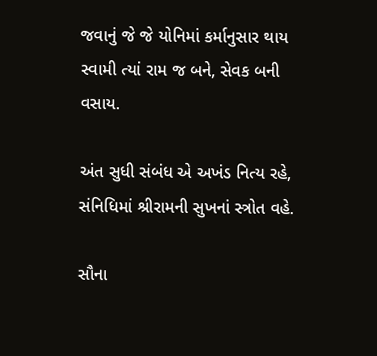જવાનું જે જે યોનિમાં કર્માનુસાર થાય
સ્વામી ત્યાં રામ જ બને, સેવક બની વસાય.

અંત સુધી સંબંધ એ અખંડ નિત્ય રહે,
સંનિધિમાં શ્રીરામની સુખનાં સ્ત્રોત વહે.

સૌના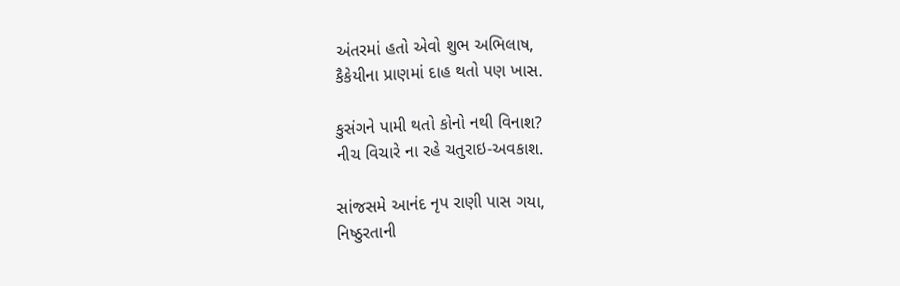અંતરમાં હતો એવો શુભ અભિલાષ,
કૈકેયીના પ્રાણમાં દાહ થતો પણ ખાસ.

કુસંગને પામી થતો કોનો નથી વિનાશ?
નીચ વિચારે ના રહે ચતુરાઇ-અવકાશ.

સાંજસમે આનંદ નૃપ રાણી પાસ ગયા,
નિષ્ઠુરતાની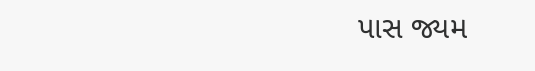પાસ જ્યમ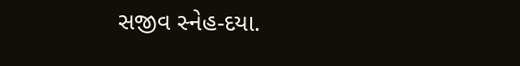સજીવ સ્નેહ-દયા.